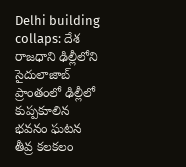Delhi building collaps: దేశ రాజధాని ఢిల్లీలోని సైదులాజాబ్ ప్రాంతంలో ఢిల్లీలో కుప్పకూలిన భవనం ఘటన తీవ్ర కలకలం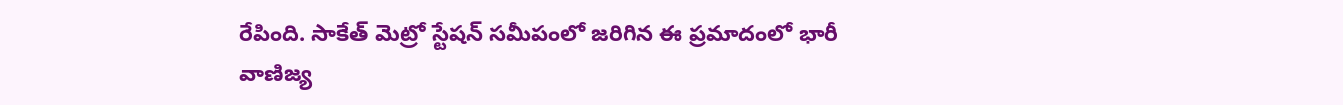రేపింది. సాకేత్ మెట్రో స్టేషన్ సమీపంలో జరిగిన ఈ ప్రమాదంలో భారీ వాణిజ్య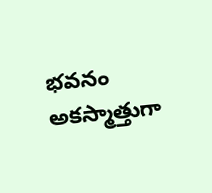భవనం అకస్మాత్తుగా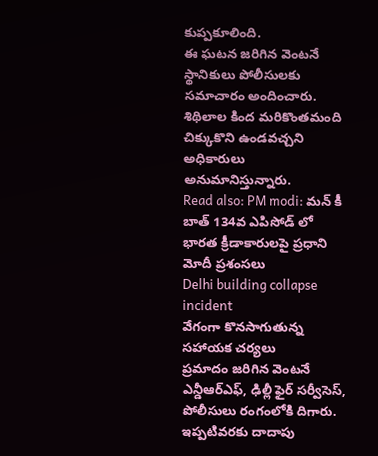కుప్పకూలింది.
ఈ ఘటన జరిగిన వెంటనే స్థానికులు పోలీసులకు సమాచారం అందించారు. శిథిలాల కింద మరికొంతమంది చిక్కుకొని ఉండవచ్చని అధికారులు అనుమానిస్తున్నారు.
Read also: PM modi: మన్ కీ బాత్ 134వ ఎపిసోడ్ లో భారత క్రీడాకారులపై ప్రధాని మోదీ ప్రశంసలు
Delhi building collapse incident
వేగంగా కొనసాగుతున్న సహాయక చర్యలు
ప్రమాదం జరిగిన వెంటనే ఎన్డీఆర్ఎఫ్, ఢిల్లీ ఫైర్ సర్వీసెస్, పోలీసులు రంగంలోకి దిగారు. ఇప్పటివరకు దాదాపు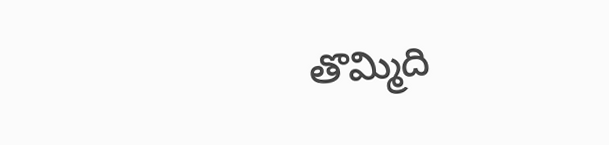తొమ్మిది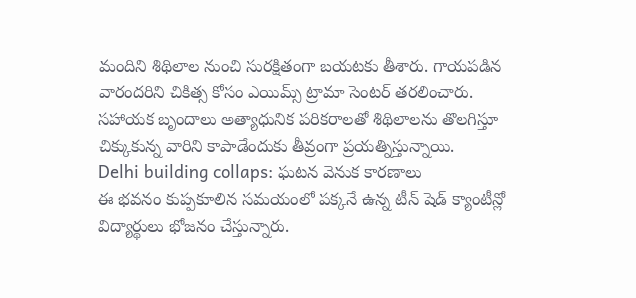మందిని శిథిలాల నుంచి సురక్షితంగా బయటకు తీశారు. గాయపడిన వారందరిని చికిత్స కోసం ఎయిమ్స్ ట్రామా సెంటర్ తరలించారు. సహాయక బృందాలు అత్యాధునిక పరికరాలతో శిథిలాలను తొలగిస్తూ చిక్కుకున్న వారిని కాపాడేందుకు తీవ్రంగా ప్రయత్నిస్తున్నాయి.
Delhi building collaps: ఘటన వెనుక కారణాలు
ఈ భవనం కుప్పకూలిన సమయంలో పక్కనే ఉన్న టీన్ షెడ్ క్యాంటీన్లో విద్యార్థులు భోజనం చేస్తున్నారు.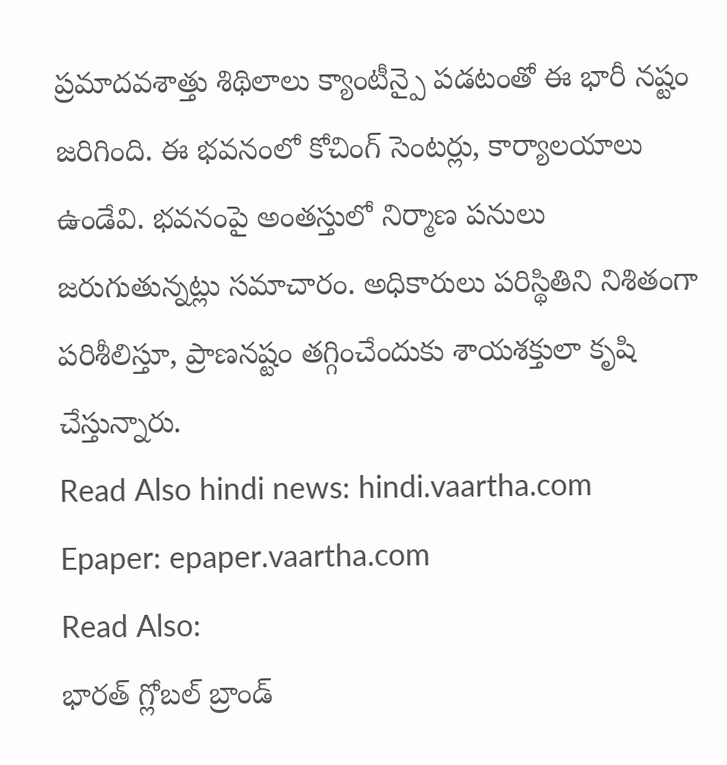ప్రమాదవశాత్తు శిథిలాలు క్యాంటీన్పై పడటంతో ఈ భారీ నష్టం జరిగింది. ఈ భవనంలో కోచింగ్ సెంటర్లు, కార్యాలయాలు ఉండేవి. భవనంపై అంతస్తులో నిర్మాణ పనులు జరుగుతున్నట్లు సమాచారం. అధికారులు పరిస్థితిని నిశితంగా పరిశీలిస్తూ, ప్రాణనష్టం తగ్గించేందుకు శాయశక్తులా కృషి చేస్తున్నారు.
Read Also hindi news: hindi.vaartha.com
Epaper: epaper.vaartha.com
Read Also:
భారత్ గ్లోబల్ బ్రాండ్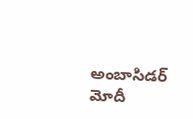అంబాసిడర్ మోదీ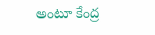అంటూ కేంద్ర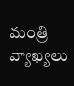మంత్రి వ్యాఖ్యలు